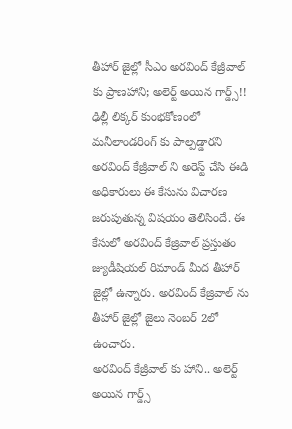తీహార్ జైల్లో సీఎం అరవింద్ కేజ్రీవాల్ కు ప్రాణహాని; అలెర్ట్ అయిన గార్డ్స్!!
ఢిల్లీ లిక్కర్ కుంభకోణంలో మనీలాండరింగ్ కు పాల్పడ్డారని అరవింద్ కేజ్రీవాల్ ని అరెస్ట్ చేసి ఈడి అధికారులు ఈ కేసును విచారణ జరుపుతున్న విషయం తెలిసిందే. ఈ కేసులో అరవింద్ కేజ్రివాల్ ప్రస్తుతం జ్యుడీషియల్ రిమాండ్ మీద తీహార్ జైల్లో ఉన్నారు. అరవింద్ కేజ్రివాల్ ను తీహార్ జైల్లో జైలు నెంబర్ 2లో ఉంచారు.
అరవింద్ కేజ్రీవాల్ కు హాని.. అలెర్ట్ అయిన గార్డ్స్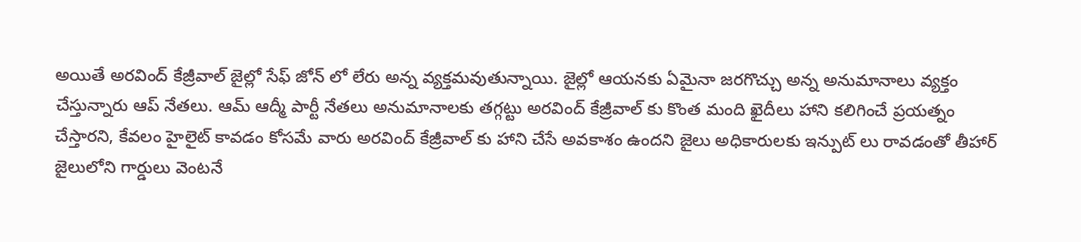అయితే అరవింద్ కేజ్రీవాల్ జైల్లో సేఫ్ జోన్ లో లేరు అన్న వ్యక్తమవుతున్నాయి. జైల్లో ఆయనకు ఏమైనా జరగొచ్చు అన్న అనుమానాలు వ్యక్తం చేస్తున్నారు ఆప్ నేతలు. ఆమ్ ఆద్మీ పార్టీ నేతలు అనుమానాలకు తగ్గట్టు అరవింద్ కేజ్రీవాల్ కు కొంత మంది ఖైదీలు హాని కలిగించే ప్రయత్నం చేస్తారని, కేవలం హైలైట్ కావడం కోసమే వారు అరవింద్ కేజ్రీవాల్ కు హాని చేసే అవకాశం ఉందని జైలు అధికారులకు ఇన్పుట్ లు రావడంతో తీహార్ జైలులోని గార్డులు వెంటనే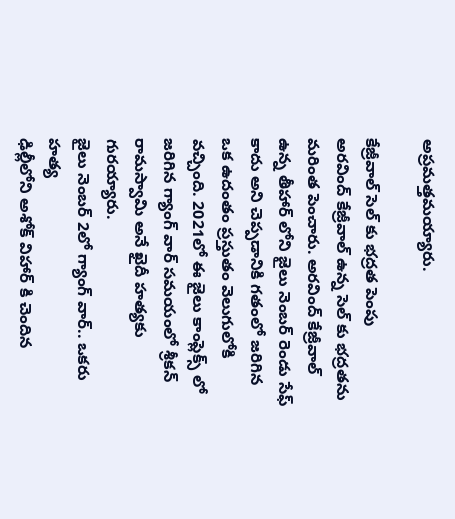అప్రమత్తమయ్యారు.

కేజ్రీవాల్ సెల్ కు భద్రత పెంపు
అరవింద్ కేజ్రీవాల్ ఉన్న సెల్ కు భద్రతను మరింత పెంచారు. అరవింద్ కేజ్రీవాల్ ఉన్న తీహార్ లోని జైలు నెంబర్ రెండు సేఫ్ కాదు అని చెప్పడానికి గతంలో జరిగిన ఒక ఉదంతం ప్రస్తుతం వెలుగులోకి వచ్చింది. 2021లో ఈ జైలు కాంప్లెక్స్ లో జరిగిన గ్యాంగ్ వార్ సమయంలో శ్రీకన్ రామస్వామి అనే ఖైదీ హత్యకు గురయ్యారు.
జైలు నెంబర్ 2లో గ్యాంగ్ వార్.. ఒకరు హత్య
ఢిల్లీలోని అశోక్ విహార్ కి చెందిన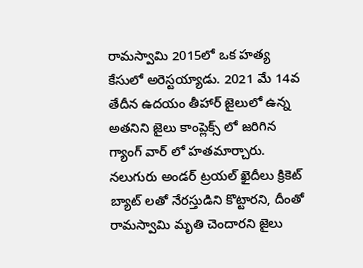రామస్వామి 2015లో ఒక హత్య కేసులో అరెస్టయ్యాడు. 2021 మే 14వ తేదీన ఉదయం తీహార్ జైలులో ఉన్న అతనిని జైలు కాంప్లెక్స్ లో జరిగిన గ్యాంగ్ వార్ లో హతమార్చారు. నలుగురు అండర్ ట్రయల్ ఖైదీలు క్రికెట్ బ్యాట్ లతో నేరస్తుడిని కొట్టారని, దీంతో రామస్వామి మృతి చెందారని జైలు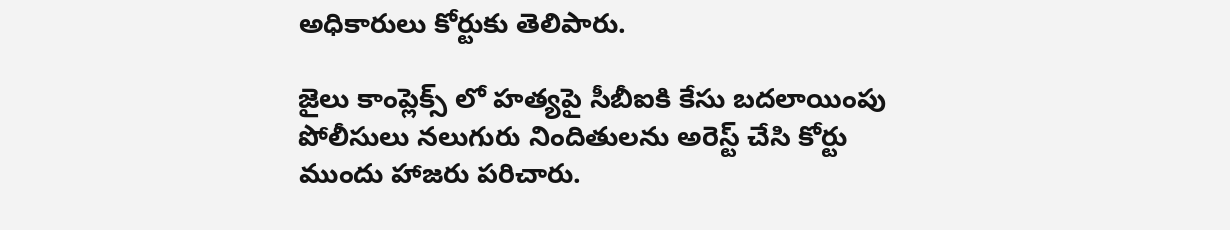అధికారులు కోర్టుకు తెలిపారు.

జైలు కాంప్లెక్స్ లో హత్యపై సీబీఐకి కేసు బదలాయింపు
పోలీసులు నలుగురు నిందితులను అరెస్ట్ చేసి కోర్టు ముందు హాజరు పరిచారు.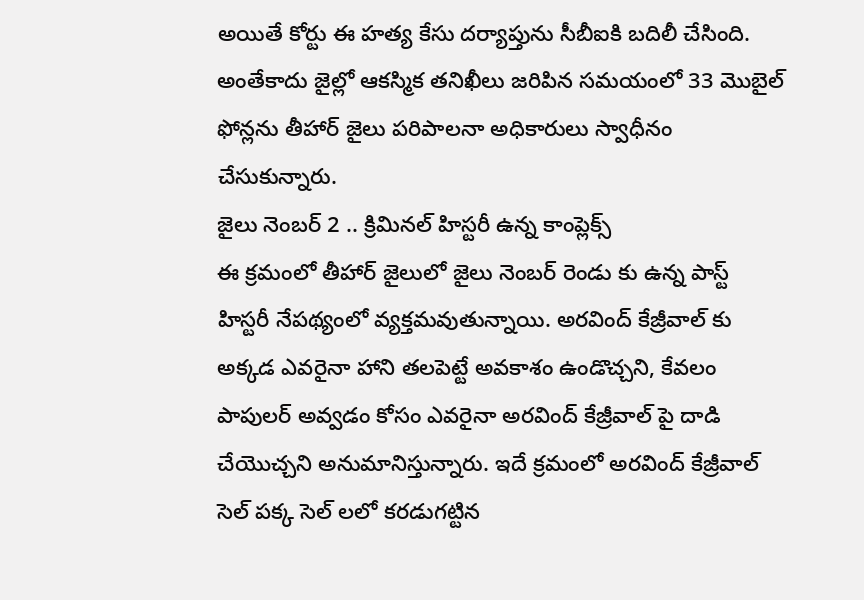అయితే కోర్టు ఈ హత్య కేసు దర్యాప్తును సీబీఐకి బదిలీ చేసింది. అంతేకాదు జైల్లో ఆకస్మిక తనిఖీలు జరిపిన సమయంలో 33 మొబైల్ ఫోన్లను తీహార్ జైలు పరిపాలనా అధికారులు స్వాధీనం చేసుకున్నారు.
జైలు నెంబర్ 2 .. క్రిమినల్ హిస్టరీ ఉన్న కాంప్లెక్స్
ఈ క్రమంలో తీహార్ జైలులో జైలు నెంబర్ రెండు కు ఉన్న పాస్ట్ హిస్టరీ నేపథ్యంలో వ్యక్తమవుతున్నాయి. అరవింద్ కేజ్రీవాల్ కు అక్కడ ఎవరైనా హాని తలపెట్టే అవకాశం ఉండొచ్చని, కేవలం పాపులర్ అవ్వడం కోసం ఎవరైనా అరవింద్ కేజ్రీవాల్ పై దాడి చేయొచ్చని అనుమానిస్తున్నారు. ఇదే క్రమంలో అరవింద్ కేజ్రీవాల్ సెల్ పక్క సెల్ లలో కరడుగట్టిన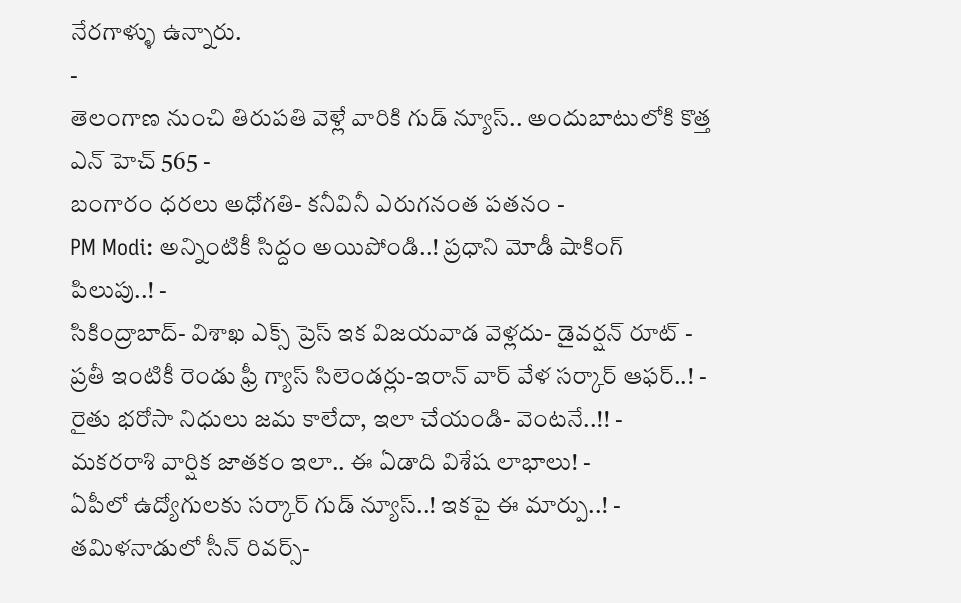నేరగాళ్ళు ఉన్నారు.
-
తెలంగాణ నుంచి తిరుపతి వెళ్లే వారికి గుడ్ న్యూస్.. అందుబాటులోకి కొత్త ఎన్ హెచ్ 565 -
బంగారం ధరలు అధోగతి- కనీవినీ ఎరుగనంత పతనం -
PM Modi: అన్నింటికీ సిద్దం అయిపోండి..! ప్రధాని మోడీ షాకింగ్ పిలుపు..! -
సికింద్రాబాద్- విశాఖ ఎక్స్ ప్రెస్ ఇక విజయవాడ వెళ్లదు- డైవర్షన్ రూట్ -
ప్రతీ ఇంటికీ రెండు ఫ్రీ గ్యాస్ సిలెండర్లు-ఇరాన్ వార్ వేళ సర్కార్ ఆఫర్..! -
రైతు భరోసా నిధులు జమ కాలేదా, ఇలా చేయండి- వెంటనే..!! -
మకరరాశి వార్షిక జాతకం ఇలా.. ఈ ఏడాది విశేష లాభాలు! -
ఏపీలో ఉద్యోగులకు సర్కార్ గుడ్ న్యూస్..! ఇకపై ఈ మార్పు..! -
తమిళనాడులో సీన్ రివర్స్-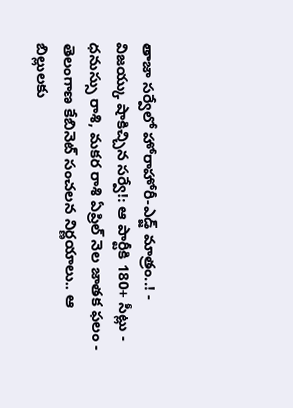తాజా సర్వేలో హోరాహోరీ-ఎడ్జ్ మాత్రం..! -
విజయ్కు షాకిచ్చిన సర్వే!: ఆ పార్టీకి 180+ సీట్లు -
ధనుస్సు రాశి, మకర రాశి ఏప్రిల్ నెల జాతక ఫలం -
తెలంగాణ కేబినెట్ సంచలన నిర్ణయాలు.. ఆ బిల్లులకు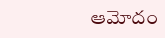ఆమోదం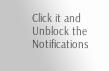Click it and Unblock the Notifications